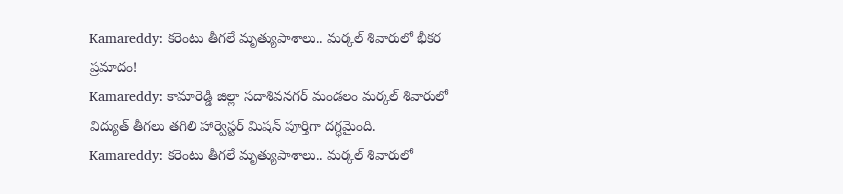Kamareddy: కరెంటు తీగలే మృత్యుపాశాలు.. మర్కల్ శివారులో భీకర ప్రమాదం!
Kamareddy: కామారెడ్డి జిల్లా సదాశివనగర్ మండలం మర్కల్ శివారులో విద్యుత్ తీగలు తగిలి హార్వెస్టర్ మిషన్ పూర్తిగా దగ్ధమైంది.
Kamareddy: కరెంటు తీగలే మృత్యుపాశాలు.. మర్కల్ శివారులో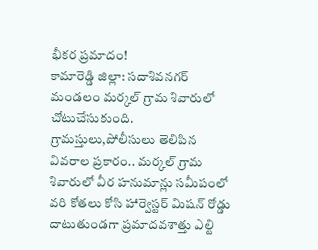భీకర ప్రమాదం!
కామారెడ్డి జిల్లా: సదాశివనగర్ మండలం మర్కల్ గ్రామ శివారులో చోటుచేసుకుంది. గ్రామస్తులు,పోలీసులు తెలిపిన వివరాల ప్రకారం.. మర్కల్ గ్రామ శివారులో వీర హనుమాన్లు సమీపంలో వరి కోతలు కోసి హార్వెస్టర్ మిషన్ రోడ్డు దాటుతుండగా ప్రమాదవశాత్తు ఎల్టి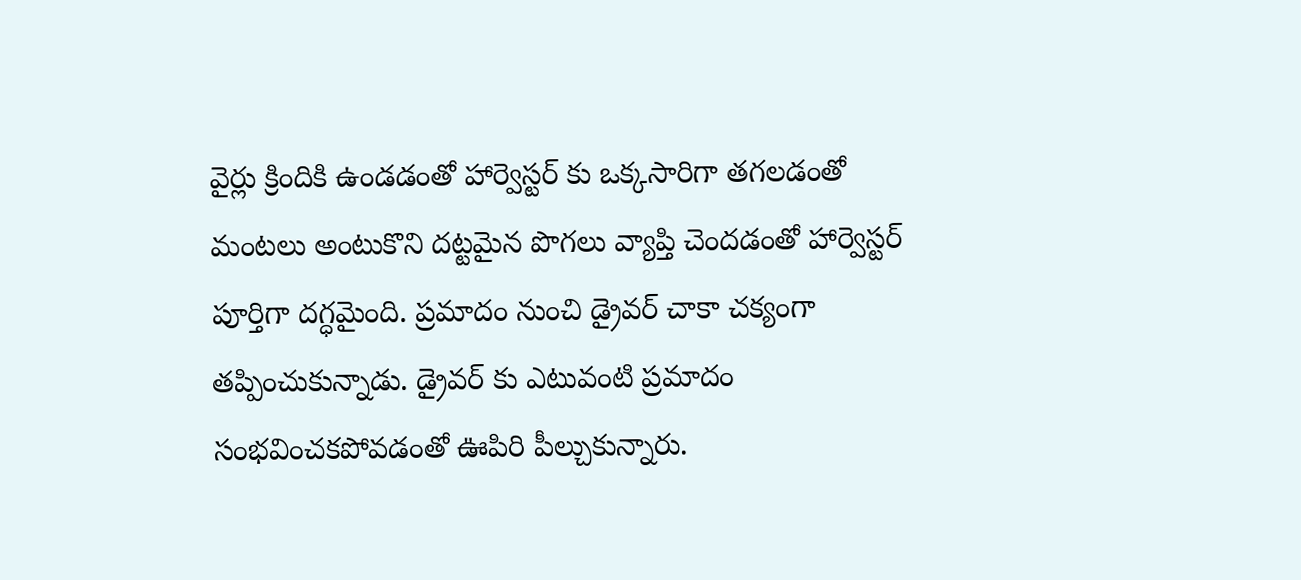వైర్లు క్రిందికి ఉండడంతో హార్వెస్టర్ కు ఒక్కసారిగా తగలడంతో మంటలు అంటుకొని దట్టమైన పొగలు వ్యాప్తి చెందడంతో హార్వెస్టర్ పూర్తిగా దగ్ధమైంది. ప్రమాదం నుంచి డ్రైవర్ చాకా చక్యంగా తప్పించుకున్నాడు. డ్రైవర్ కు ఎటువంటి ప్రమాదం సంభవించకపోవడంతో ఊపిరి పీల్చుకున్నారు.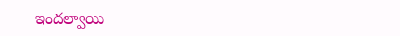ఇందల్వాయి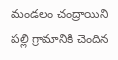మండలం చంద్రాయిని పల్లి గ్రామానికి చెందిన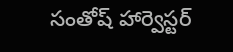సంతోష్ హార్వెస్టర్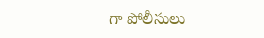గా పోలీసులు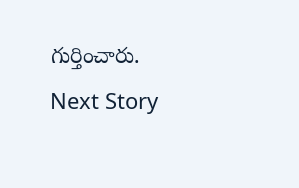గుర్తించారు.
Next Story